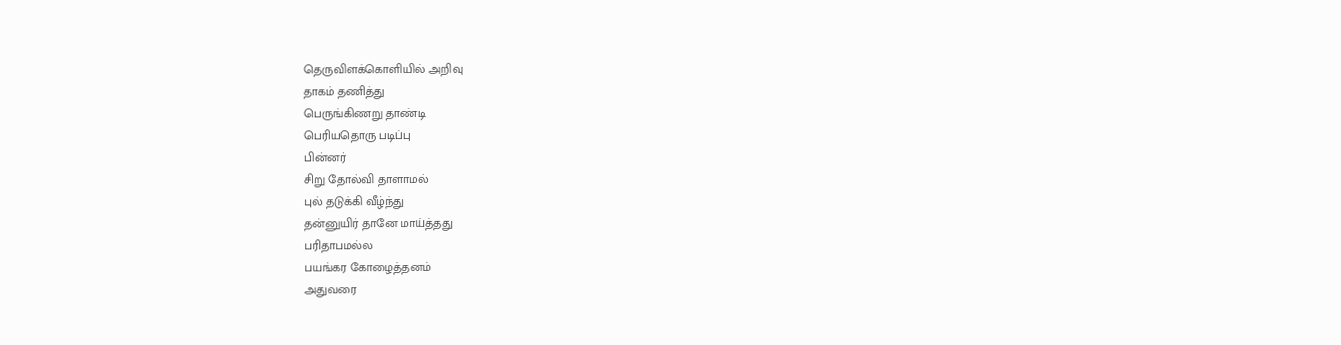தெருவிளக்கொளியில் அறிவு
தாகம் தணித்து
பெருங்கிணறு தாண்டி
பெரியதொரு படிப்பு
பின்னர்
சிறு தோல்வி தாளாமல்
புல் தடுக்கி வீழ்ந்து
தன்னுயிர் தானே மாய்த்தது
பரிதாபமல்ல
பயங்கர கோழைத்தனம்
அதுவரை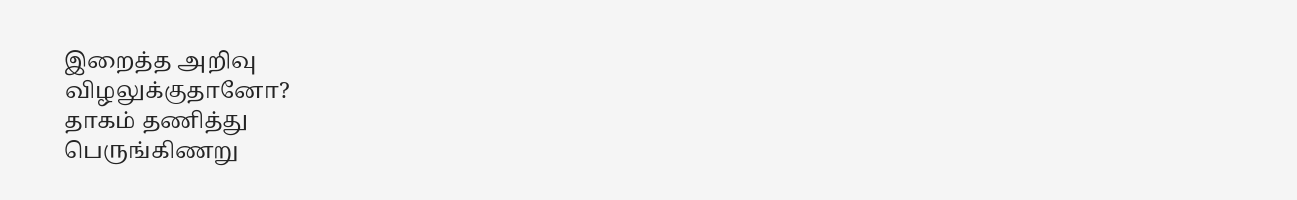இறைத்த அறிவு
விழலுக்குதானோ?
தாகம் தணித்து
பெருங்கிணறு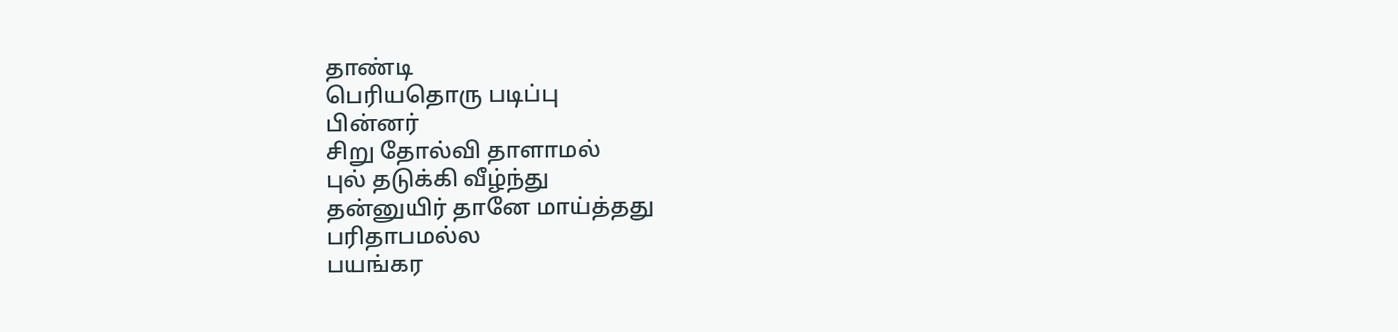தாண்டி
பெரியதொரு படிப்பு
பின்னர்
சிறு தோல்வி தாளாமல்
புல் தடுக்கி வீழ்ந்து
தன்னுயிர் தானே மாய்த்தது
பரிதாபமல்ல
பயங்கர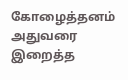கோழைத்தனம்
அதுவரை இறைத்த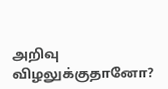அறிவு
விழலுக்குதானோ?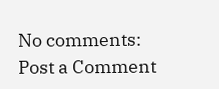No comments:
Post a Comment